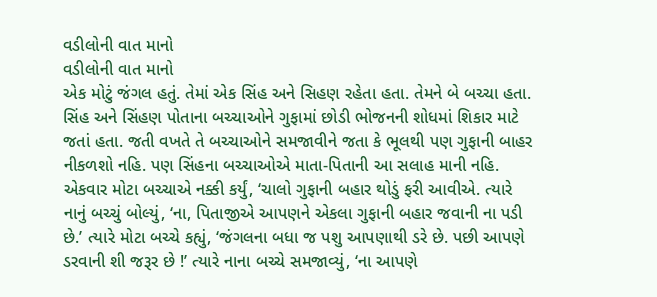વડીલોની વાત માનો
વડીલોની વાત માનો
એક મોટું જંગલ હતું. તેમાં એક સિંહ અને સિહણ રહેતા હતા. તેમને બે બચ્ચા હતા. સિંહ અને સિંહણ પોતાના બચ્ચાઓને ગુફામાં છોડી ભોજનની શોધમાં શિકાર માટે જતાં હતા. જતી વખતે તે બચ્ચાઓને સમજાવીને જતા કે ભૂલથી પણ ગુફાની બાહર નીકળશો નહિ. પણ સિંહના બચ્ચાઓએ માતા-પિતાની આ સલાહ માની નહિ.
એકવાર મોટા બચ્ચાએ નક્કી કર્યું, ‘ચાલો ગુફાની બહાર થોડું ફરી આવીએ. ત્યારે નાનું બચ્ચું બોલ્યું, ‘ના, પિતાજીએ આપણને એકલા ગુફાની બહાર જવાની ના પડી છે.’ ત્યારે મોટા બચ્ચે કહ્યું, ‘જંગલના બધા જ પશુ આપણાથી ડરે છે. પછી આપણે ડરવાની શી જરૂર છે !’ ત્યારે નાના બચ્ચે સમજાવ્યું, ‘ના આપણે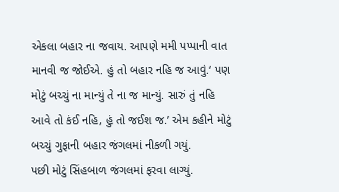એકલા બહાર ના જવાય. આપણે મમી પપ્પાની વાત માનવી જ જોઈએ. હું તો બહાર નહિ જ આવું.‘ પણ મોટું બચ્ચું ના માન્યું તે ના જ માન્યું. સારું તું નહિ આવે તો કંઈ નહિ, હું તો જઈશ જ.’ એમ કહીને મોટું બચ્ચું ગુફાની બહાર જંગલમાં નીકળી ગયું.
પછી મોટું સિંહબાળ જંગલમાં ફરવા લાગ્યું.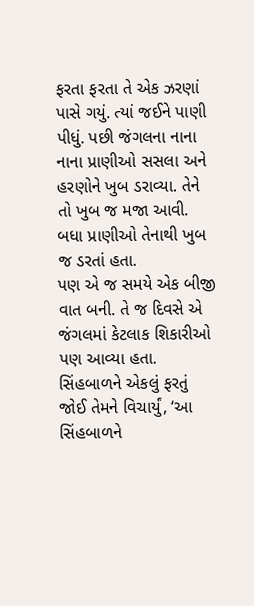ફરતા ફરતા તે એક ઝરણાં પાસે ગયું. ત્યાં જઈને પાણી પીધું. પછી જંગલના નાના નાના પ્રાણીઓ સસલા અને હરણોને ખુબ ડરાવ્યા. તેને તો ખુબ જ મજા આવી. બધા પ્રાણીઓ તેનાથી ખુબ જ ડરતાં હતા.
પણ એ જ સમયે એક બીજી વાત બની. તે જ દિવસે એ જંગલમાં કેટલાક શિકારીઓ પણ આવ્યા હતા. સિંહબાળને એકલું ફરતું જોઈ તેમને વિચાર્યું, ‘આ સિંહબાળને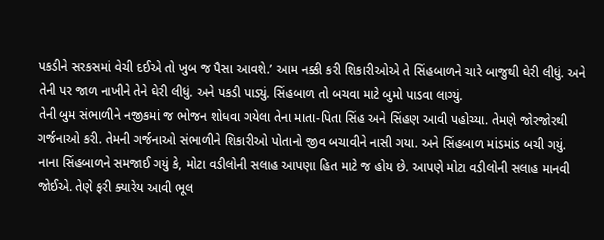પકડીને સરકસમાં વેચી દઈએ તો ખુબ જ પૈસા આવશે.’ આમ નક્કી કરી શિકારીઓએ તે સિંહબાળને ચારે બાજુથી ઘેરી લીધું. અને તેની પર જાળ નાખીને તેને ઘેરી લીધું. અને પકડી પાડ્યું. સિંહબાળ તો બચવા માટે બુમો પાડવા લાગ્યું.
તેની બુમ સંભાળીને નજીકમાં જ ભોજન શોધવા ગયેલા તેના માતા-પિતા સિંહ અને સિંહણ આવી પહોચ્યા. તેમણે જોરજોરથી ગર્જનાઓ કરી. તેમની ગર્જનાઓ સંભાળીને શિકારીઓ પોતાનો જીવ બચાવીને નાસી ગયા. અને સિંહબાળ માંડમાંડ બચી ગયું.
નાના સિંહબાળને સમજાઈ ગયું કે, મોટા વડીલોની સલાહ આપણા હિત માટે જ હોય છે. આપણે મોટા વડીલોની સલાહ માનવી જોઈએ. તેણે ફરી ક્યારેય આવી ભૂલ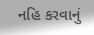નહિ કરવાનું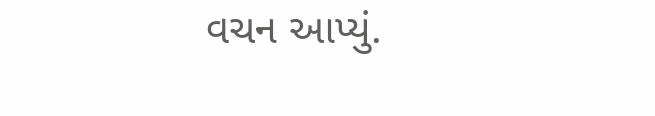વચન આપ્યું.